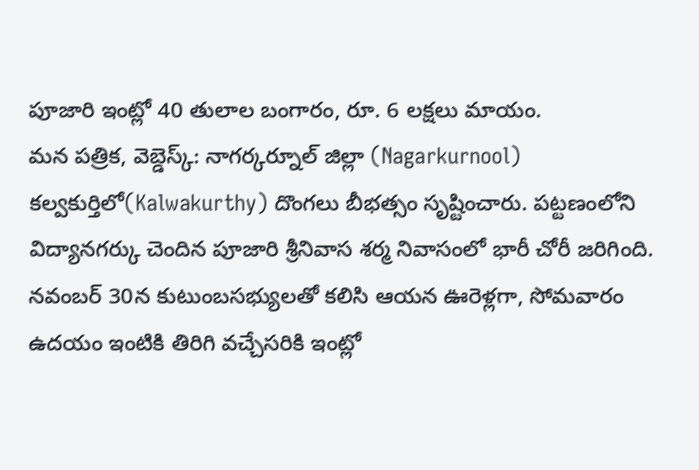పూజారి ఇంట్లో 40 తులాల బంగారం, రూ. 6 లక్షలు మాయం.
మన పత్రిక, వెబ్డెస్క్: నాగర్కర్నూల్ జిల్లా (Nagarkurnool) కల్వకుర్తిలో(Kalwakurthy) దొంగలు బీభత్సం సృష్టించారు. పట్టణంలోని విద్యానగర్కు చెందిన పూజారి శ్రీనివాస శర్మ నివాసంలో భారీ చోరీ జరిగింది. నవంబర్ 30న కుటుంబసభ్యులతో కలిసి ఆయన ఊరెళ్లగా, సోమవారం ఉదయం ఇంటికి తిరిగి వచ్చేసరికి ఇంట్లో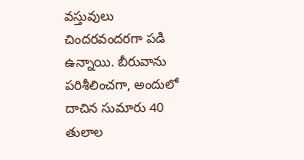వస్తువులు చిందరవందరగా పడి ఉన్నాయి. బీరువాను పరిశీలించగా, అందులో దాచిన సుమారు 40 తులాల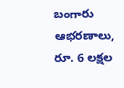బంగారు ఆభరణాలు, రూ. 6 లక్షల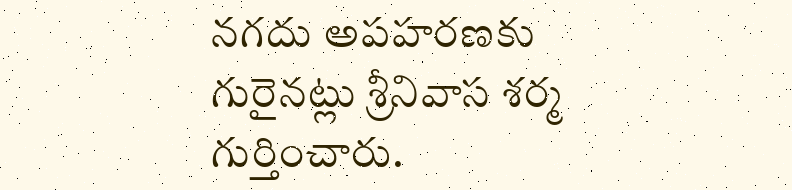నగదు అపహరణకు గురైనట్లు శ్రీనివాస శర్మ గుర్తించారు.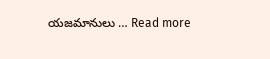యజమానులు … Read more